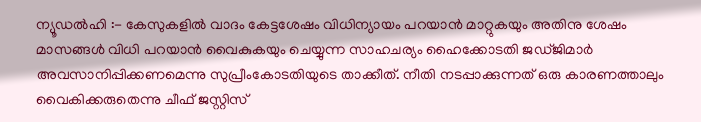ന്യൂഡൽഹി :- കേസുകളിൽ വാദം കേട്ടശേഷം വിധിന്യായം പറയാൻ മാറ്റുകയും അതിനു ശേഷം മാസങ്ങൾ വിധി പറയാൻ വൈകുകയും ചെയ്യുന്ന സാഹചര്യം ഹൈക്കോടതി ജഡ്ജിമാർ അവസാനിപ്പിക്കണമെന്നു സുപ്രീംകോടതിയുടെ താക്കീത്. നീതി നടപ്പാക്കുന്നത് ഒരു കാരണത്താലും വൈകിക്കരുതെന്നു ചീഫ് ജസ്റ്റിസ്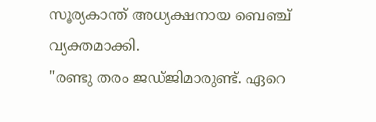സൂര്യകാന്ത് അധ്യക്ഷനായ ബെഞ്ച് വ്യക്തമാക്കി.
"രണ്ടു തരം ജഡ്ജിമാരുണ്ട്. ഏറെ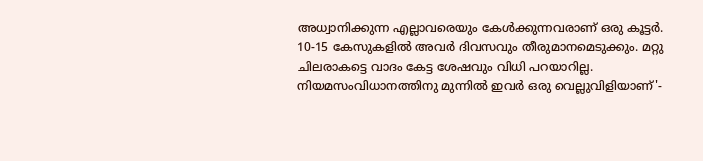അധ്വാനിക്കുന്ന എല്ലാവരെയും കേൾക്കുന്നവരാണ് ഒരു കൂട്ടർ. 10-15 കേസുകളിൽ അവർ ദിവസവും തീരുമാനമെടുക്കും. മറ്റു ചിലരാകട്ടെ വാദം കേട്ട ശേഷവും വിധി പറയാറില്ല. നിയമസംവിധാനത്തിനു മുന്നിൽ ഇവർ ഒരു വെല്ലുവിളിയാണ്'-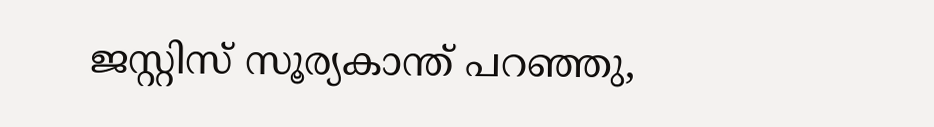ജസ്റ്റിസ് സൂര്യകാന്ത് പറഞ്ഞു,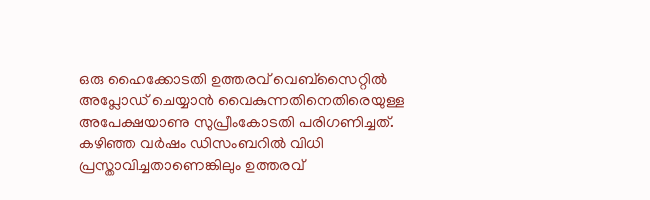ഒരു ഹൈക്കോടതി ഉത്തരവ് വെബ്സൈറ്റിൽ അപ്ലോഡ് ചെയ്യാൻ വൈകുന്നതിനെതിരെയുള്ള അപേക്ഷയാണു സുപ്രീംകോടതി പരിഗണിച്ചത്. കഴിഞ്ഞ വർഷം ഡിസംബറിൽ വിധി പ്രസ്താവിച്ചതാണെങ്കിലും ഉത്തരവ്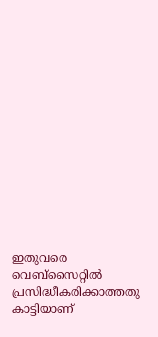ഇതുവരെ വെബ്സൈറ്റിൽ പ്രസിദ്ധീകരിക്കാത്തതു കാട്ടിയാണ്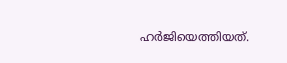ഹർജിയെത്തിയത്.